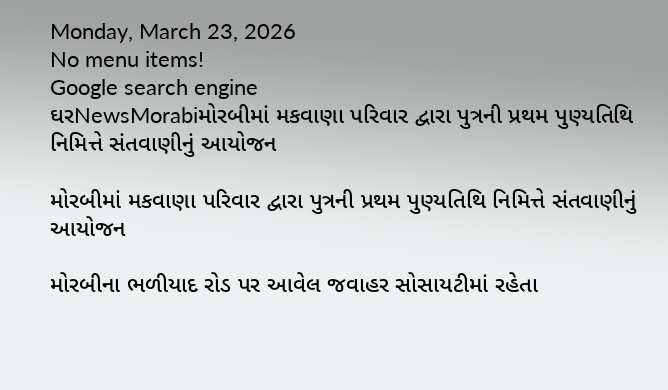Monday, March 23, 2026
No menu items!
Google search engine
ઘરNewsMorabiમોરબીમાં મકવાણા પરિવાર દ્વારા પુત્રની પ્રથમ પુણ્યતિથિ નિમિત્તે સંતવાણીનું આયોજન

મોરબીમાં મકવાણા પરિવાર દ્વારા પુત્રની પ્રથમ પુણ્યતિથિ નિમિત્તે સંતવાણીનું આયોજન

મોરબીના ભળીયાદ રોડ પર આવેલ જવાહર સોસાયટીમાં રહેતા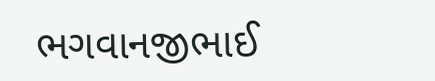ભગવાનજીભાઈ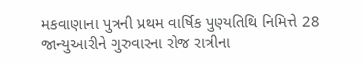મકવાણાના પુત્રની પ્રથમ વાર્ષિક પુણ્યતિથિ નિમિત્તે 28 જાન્યુઆરીને ગુરુવારના રોજ રાત્રીના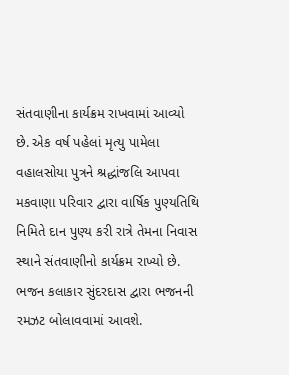સંતવાણીના કાર્યક્રમ રાખવામાં આવ્યો છે. એક વર્ષ પહેલાં મૃત્યુ પામેલા વહાલસોયા પુત્રને શ્રદ્ધાંજલિ આપવા મકવાણા પરિવાર દ્વારા વાર્ષિક પુણ્યતિથિ નિમિતે દાન પુણ્ય કરી રાત્રે તેમના નિવાસ સ્થાને સંતવાણીનો કાર્યક્રમ રાખ્યો છે. ભજન કલાકાર સુંદરદાસ દ્વારા ભજનની રમઝટ બોલાવવામાં આવશે.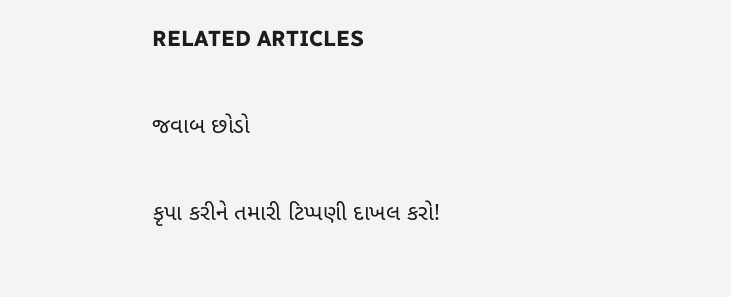RELATED ARTICLES

જવાબ છોડો

કૃપા કરીને તમારી ટિપ્પણી દાખલ કરો!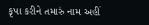કૃપા કરીને તમારું નામ અહીં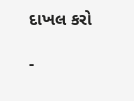દાખલ કરો

-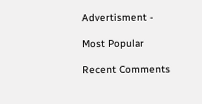Advertisment -

Most Popular

Recent Comments